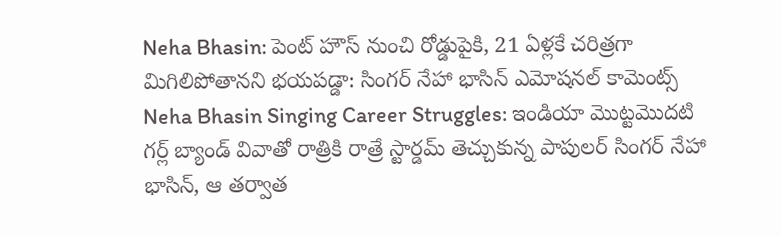Neha Bhasin: పెంట్ హౌస్ నుంచి రోడ్డుపైకి, 21 ఏళ్లకే చరిత్రగా మిగిలిపోతానని భయపడ్డా: సింగర్ నేహా భాసిన్ ఎమోషనల్ కామెంట్స్
Neha Bhasin Singing Career Struggles: ఇండియా మొట్టమొదటి గర్ల్ బ్యాండ్ వివాతో రాత్రికి రాత్రే స్టార్డమ్ తెచ్చుకున్న పాపులర్ సింగర్ నేహా భాసిన్, ఆ తర్వాత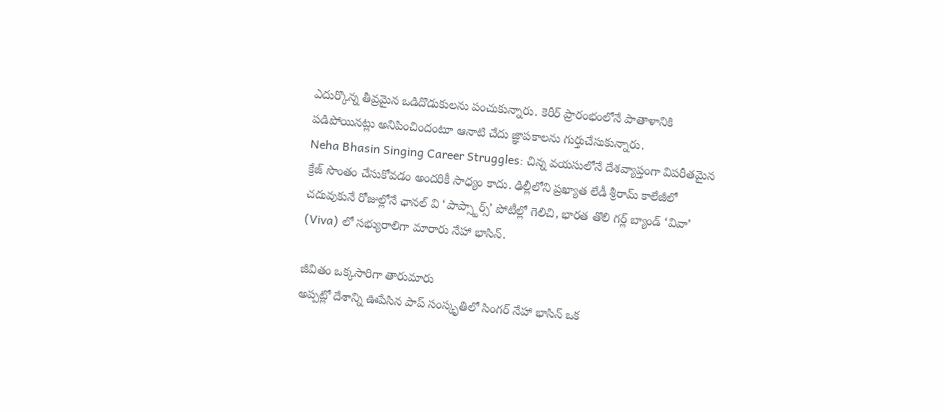ఎదుర్కొన్న తీవ్రమైన ఒడిదొడుకులను పంచుకున్నారు. కెరీర్ ప్రారంభంలోనే పాతాళానికి పడిపోయినట్లు అనిపించిందంటూ ఆనాటి చేదు జ్ఞాపకాలను గుర్తుచేసుకున్నారు.
Neha Bhasin Singing Career Struggles: చిన్న వయసులోనే దేశవ్యాప్తంగా విపరీతమైన క్రేజ్ సొంతం చేసుకోవడం అందరికీ సాధ్యం కాదు. ఢిల్లీలోని ప్రఖ్యాత లేడీ శ్రీరామ్ కాలేజీలో చదువుకునే రోజుల్లోనే ఛానల్ వి ‘పాప్స్టార్స్’ పోటీల్లో గెలిచి, భారత తొలి గర్ల్ బ్యాండ్ ‘వివా’ (Viva) లో సభ్యురాలిగా మారారు నేహా భాసిన్.

జీవితం ఒక్కసారిగా తారుమారు
అప్పట్లో దేశాన్ని ఊపేసిన పాప్ సంస్కృతిలో సింగర్ నేహా భాసిన్ ఒక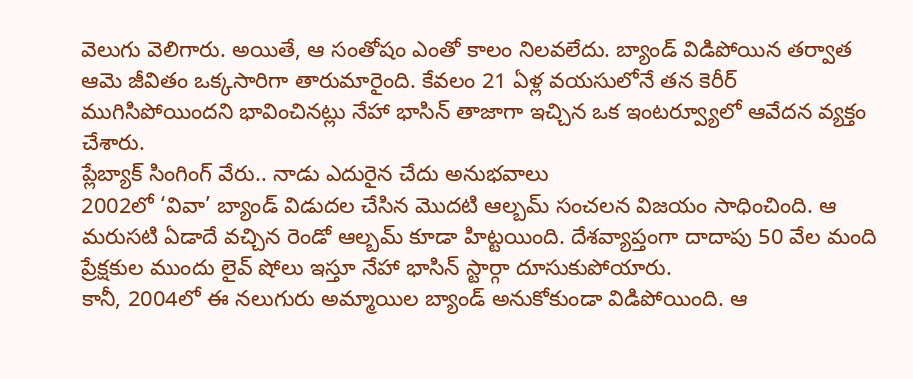వెలుగు వెలిగారు. అయితే, ఆ సంతోషం ఎంతో కాలం నిలవలేదు. బ్యాండ్ విడిపోయిన తర్వాత ఆమె జీవితం ఒక్కసారిగా తారుమారైంది. కేవలం 21 ఏళ్ల వయసులోనే తన కెరీర్ ముగిసిపోయిందని భావించినట్లు నేహా భాసిన్ తాజాగా ఇచ్చిన ఒక ఇంటర్వ్యూలో ఆవేదన వ్యక్తం చేశారు.
ప్లేబ్యాక్ సింగింగ్ వేరు.. నాడు ఎదురైన చేదు అనుభవాలు
2002లో ‘వివా’ బ్యాండ్ విడుదల చేసిన మొదటి ఆల్బమ్ సంచలన విజయం సాధించింది. ఆ మరుసటి ఏడాదే వచ్చిన రెండో ఆల్బమ్ కూడా హిట్టయింది. దేశవ్యాప్తంగా దాదాపు 50 వేల మంది ప్రేక్షకుల ముందు లైవ్ షోలు ఇస్తూ నేహా భాసిన్ స్టార్గా దూసుకుపోయారు.
కానీ, 2004లో ఈ నలుగురు అమ్మాయిల బ్యాండ్ అనుకోకుండా విడిపోయింది. ఆ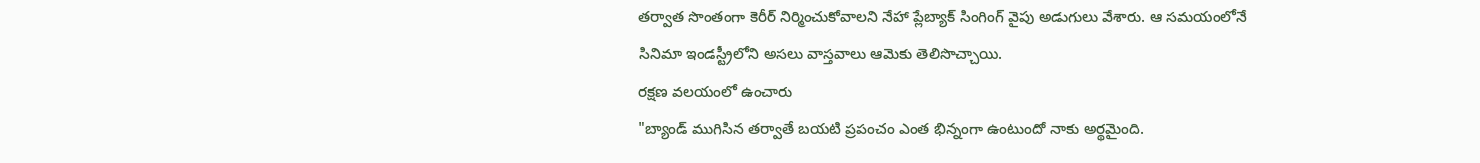తర్వాత సొంతంగా కెరీర్ నిర్మించుకోవాలని నేహా ప్లేబ్యాక్ సింగింగ్ వైపు అడుగులు వేశారు. ఆ సమయంలోనే సినిమా ఇండస్ట్రీలోని అసలు వాస్తవాలు ఆమెకు తెలిసొచ్చాయి.
రక్షణ వలయంలో ఉంచారు
"బ్యాండ్ ముగిసిన తర్వాతే బయటి ప్రపంచం ఎంత భిన్నంగా ఉంటుందో నాకు అర్థమైంది.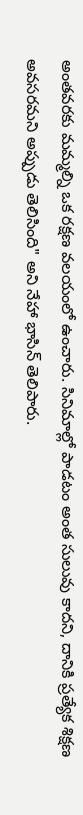అంతవరకు మమ్మల్ని ఒక రక్షణ వలయంలో ఉంచారు. సినిమాల్లో పాడటం అంత సులువు కాదని, దానికి ప్రత్యేక శిక్షణ అవసరమని అప్పుడు తెలిసింది" అని నేహా భాసిన్ తెలిపారు.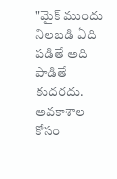"మైక్ ముందు నిలబడి ఏది పడితే అది పాడితే కుదరదు. అవకాశాల కోసం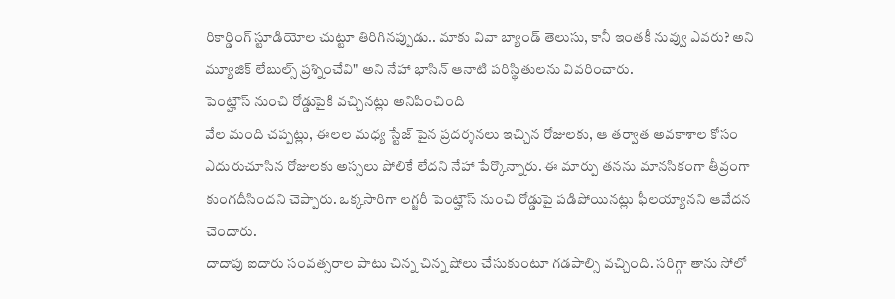రికార్డింగ్ స్టూడియోల చుట్టూ తిరిగినప్పుడు.. మాకు వివా బ్యాండ్ తెలుసు, కానీ ఇంతకీ నువ్వు ఎవరు? అని మ్యూజిక్ లేబుల్స్ ప్రశ్నించేవి" అని నేహా భాసిన్ ఆనాటి పరిస్థితులను వివరించారు.
పెంట్హౌస్ నుంచి రోడ్డుపైకి వచ్చినట్లు అనిపించింది
వేల మంది చప్పట్లు, ఈలల మధ్య స్టేజ్ పైన ప్రదర్శనలు ఇచ్చిన రోజులకు, ఆ తర్వాత అవకాశాల కోసం ఎదురుచూసిన రోజులకు అస్సలు పోలికే లేదని నేహా పేర్కొన్నారు. ఈ మార్పు తనను మానసికంగా తీవ్రంగా కుంగదీసిందని చెప్పారు. ఒక్కసారిగా లగ్జరీ పెంట్హౌస్ నుంచి రోడ్డుపై పడిపోయినట్లు ఫీలయ్యానని ఆవేదన చెందారు.
దాదాపు ఐదారు సంవత్సరాల పాటు చిన్న చిన్న షోలు చేసుకుంటూ గడపాల్సి వచ్చింది. సరిగ్గా తాను సోలో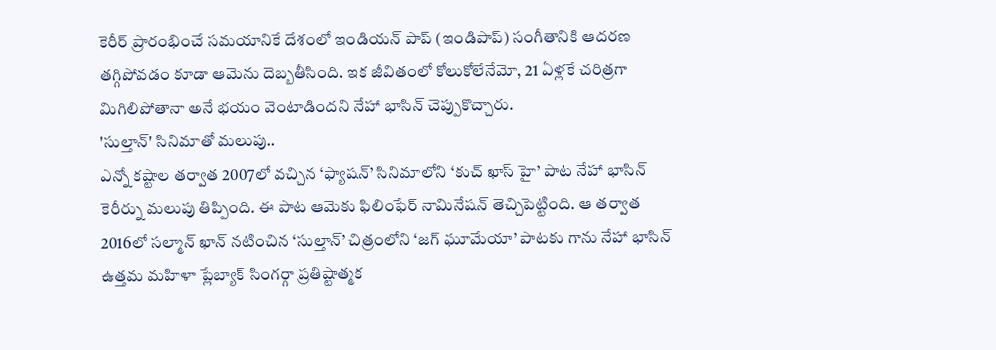కెరీర్ ప్రారంభించే సమయానికే దేశంలో ఇండియన్ పాప్ (ఇండిపాప్) సంగీతానికి ఆదరణ తగ్గిపోవడం కూడా ఆమెను దెబ్బతీసింది. ఇక జీవితంలో కోలుకోలేనేమో, 21 ఏళ్లకే చరిత్రగా మిగిలిపోతానా అనే భయం వెంటాడిందని నేహా భాసిన్ చెప్పుకొచ్చారు.
'సుల్తాన్' సినిమాతో మలుపు..
ఎన్నో కష్టాల తర్వాత 2007లో వచ్చిన ‘ఫ్యాషన్’ సినిమాలోని ‘కుచ్ ఖాస్ హై’ పాట నేహా భాసిన్ కెరీర్ను మలుపు తిప్పింది. ఈ పాట ఆమెకు ఫిలింఫేర్ నామినేషన్ తెచ్చిపెట్టింది. ఆ తర్వాత 2016లో సల్మాన్ ఖాన్ నటించిన ‘సుల్తాన్’ చిత్రంలోని ‘జగ్ ఘూమేయా’ పాటకు గాను నేహా భాసిన్ ఉత్తమ మహిళా ప్లేబ్యాక్ సింగర్గా ప్రతిష్టాత్మక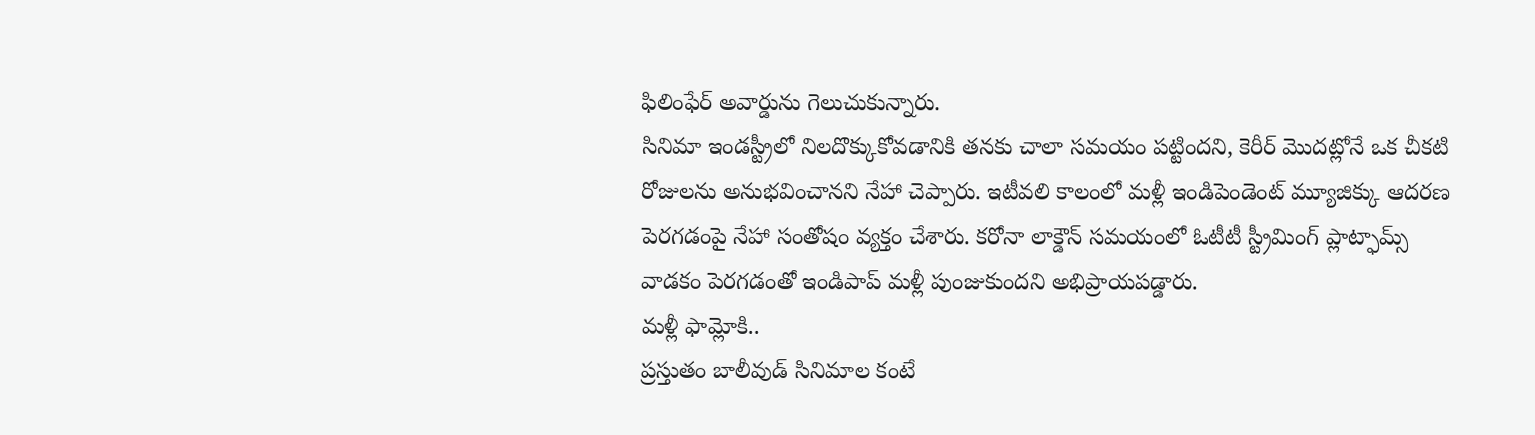ఫిలింఫేర్ అవార్డును గెలుచుకున్నారు.
సినిమా ఇండస్ట్రీలో నిలదొక్కుకోవడానికి తనకు చాలా సమయం పట్టిందని, కెరీర్ మొదట్లోనే ఒక చీకటి రోజులను అనుభవించానని నేహా చెప్పారు. ఇటీవలి కాలంలో మళ్లీ ఇండిపెండెంట్ మ్యూజిక్కు ఆదరణ పెరగడంపై నేహా సంతోషం వ్యక్తం చేశారు. కరోనా లాక్డౌన్ సమయంలో ఓటీటీ స్ట్రీమింగ్ ప్లాట్ఫామ్స్ వాడకం పెరగడంతో ఇండిపాప్ మళ్లీ పుంజుకుందని అభిప్రాయపడ్డారు.
మళ్లీ ఫామ్లోకి..
ప్రస్తుతం బాలీవుడ్ సినిమాల కంటే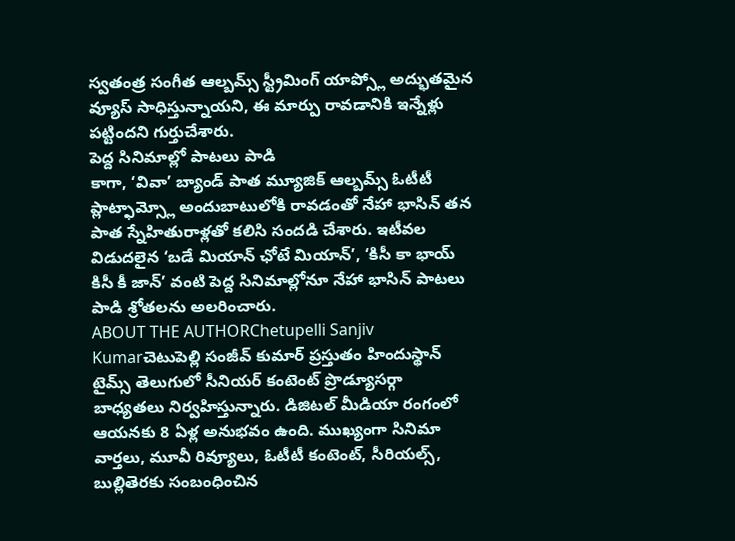స్వతంత్ర సంగీత ఆల్బమ్స్ స్ట్రీమింగ్ యాప్స్లో అద్భుతమైన వ్యూస్ సాధిస్తున్నాయని, ఈ మార్పు రావడానికి ఇన్నేళ్లు పట్టిందని గుర్తుచేశారు.
పెద్ద సినిమాల్లో పాటలు పాడి
కాగా, ‘వివా’ బ్యాండ్ పాత మ్యూజిక్ ఆల్బమ్స్ ఓటీటీ ప్లాట్ఫామ్స్లో అందుబాటులోకి రావడంతో నేహా భాసిన్ తన పాత స్నేహితురాళ్లతో కలిసి సందడి చేశారు. ఇటీవల విడుదలైన ‘బడే మియాన్ ఛోటే మియాన్’, ‘కిసీ కా భాయ్ కిసీ కీ జాన్’ వంటి పెద్ద సినిమాల్లోనూ నేహా భాసిన్ పాటలు పాడి శ్రోతలను అలరించారు.
ABOUT THE AUTHORChetupelli Sanjiv Kumarచెటుపెల్లి సంజీవ్ కుమార్ ప్రస్తుతం హిందుస్థాన్ టైమ్స్ తెలుగులో సీనియర్ కంటెంట్ ప్రొడ్యూసర్గా బాధ్యతలు నిర్వహిస్తున్నారు. డిజిటల్ మీడియా రంగంలో ఆయనకు 8 ఏళ్ల అనుభవం ఉంది. ముఖ్యంగా సినిమా వార్తలు, మూవీ రివ్యూలు, ఓటీటీ కంటెంట్, సీరియల్స్, బుల్లితెరకు సంబంధించిన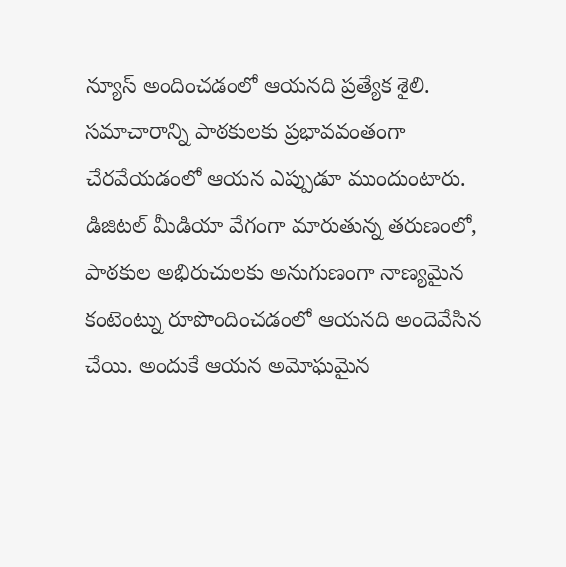న్యూస్ అందించడంలో ఆయనది ప్రత్యేక శైలి. సమాచారాన్ని పాఠకులకు ప్రభావవంతంగా చేరవేయడంలో ఆయన ఎప్పుడూ ముందుంటారు. డిజిటల్ మీడియా వేగంగా మారుతున్న తరుణంలో, పాఠకుల అభిరుచులకు అనుగుణంగా నాణ్యమైన కంటెంట్ను రూపొందించడంలో ఆయనది అందెవేసిన చేయి. అందుకే ఆయన అమోఘమైన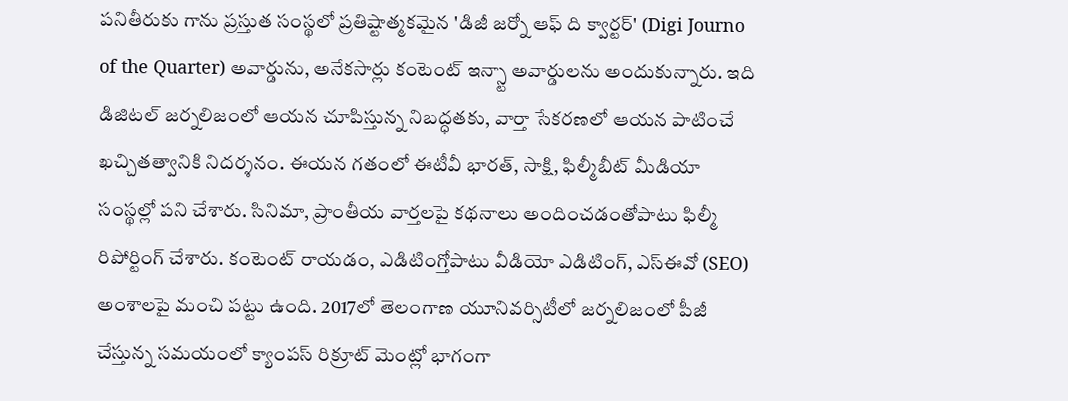పనితీరుకు గాను ప్రస్తుత సంస్థలో ప్రతిష్టాత్మకమైన 'డిజీ జర్నో ఆఫ్ ది క్వార్టర్' (Digi Journo of the Quarter) అవార్డును, అనేకసార్లు కంటెంట్ ఇన్స్టా అవార్డులను అందుకున్నారు. ఇది డిజిటల్ జర్నలిజంలో ఆయన చూపిస్తున్న నిబద్ధతకు, వార్తా సేకరణలో ఆయన పాటించే ఖచ్చితత్వానికి నిదర్శనం. ఈయన గతంలో ఈటీవీ భారత్, సాక్షి, ఫిల్మీబీట్ మీడియా సంస్థల్లో పని చేశారు. సినిమా, ప్రాంతీయ వార్తలపై కథనాలు అందించడంతోపాటు ఫిల్మీ రిపోర్టింగ్ చేశారు. కంటెంట్ రాయడం, ఎడిటింగ్తోపాటు వీడియో ఎడిటింగ్, ఎస్ఈవో (SEO) అంశాలపై మంచి పట్టు ఉంది. 2017లో తెలంగాణ యూనివర్సిటీలో జర్నలిజంలో పీజీ చేస్తున్న సమయంలో క్యాంపస్ రిక్రూట్ మెంట్లో భాగంగా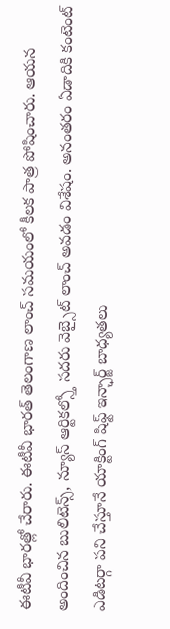ఈటీవీ భారత్లో చేరారు. ఈటీవీ భారత్ తెలంగాణ లాంచ్ సమయంలో కీలక పాత్ర పోషించారు. ఆయన అందించిన బులిటెన్స్, న్యూస్ ఆర్టికల్స్తో సదరు వెబ్సైట్ లాంచ్ అవడం విశేషం. అనంతరం ఏడాదికి కంటెంట్ ఎడిటర్గా పని చేస్తూనే యాక్టింగ్ షిఫ్ట్ ఇన్ఛార్జ్ బాధ్యతలు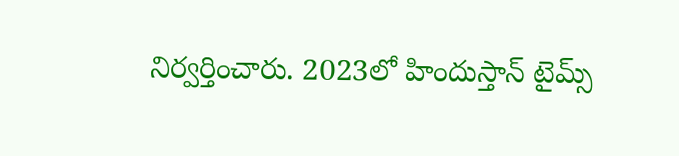నిర్వర్తించారు. 2023లో హిందుస్తాన్ టైమ్స్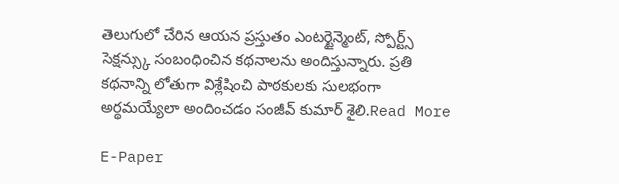తెలుగులో చేరిన ఆయన ప్రస్తుతం ఎంటర్టైన్మెంట్, స్పోర్ట్స్ సెక్షన్స్కు సంబంధించిన కథనాలను అందిస్తున్నారు. ప్రతి కథనాన్ని లోతుగా విశ్లేషించి పాఠకులకు సులభంగా అర్థమయ్యేలా అందించడం సంజీవ్ కుమార్ శైలి.Read More

E-Paper